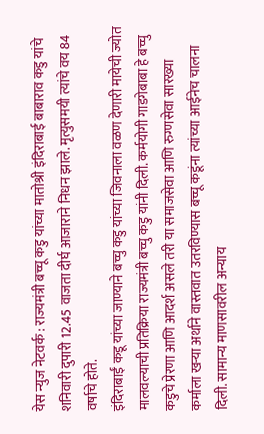येस न्युज नेटवर्क : राज्यमंत्री बच्चू कडु यांच्या मातोश्री इंदिराबाई बाबाराव कडु यांचे शनिवारी दुपारी 12.45 वाजता दीर्घ आजाराने निधन झाले. मृत्युसमयी त्यांचे वय 84 वर्षाचे होते.
इंदिराबाईं कडू यांच्या जाण्याने बच्चु कडु यांच्या जिवनाला वळण देणारी मायेची ज्योत मालवल्याची प्रतिक्रिया राज्यमंत्री बच्चु कडु यांनी दिली. कर्मयोगी गाडगेबाबा हे बच्चु कडुचे प्रेरणा आणि आदर्श असले तरी या समाजसेवा आणि रुग्णसेवा सारख्या कर्माला खऱ्या अर्थाने वास्तवात उतरविण्यास बच्चू कडूंना त्यांच्या आईनेच चालना दिली. सामान्य माणसावरील अन्याय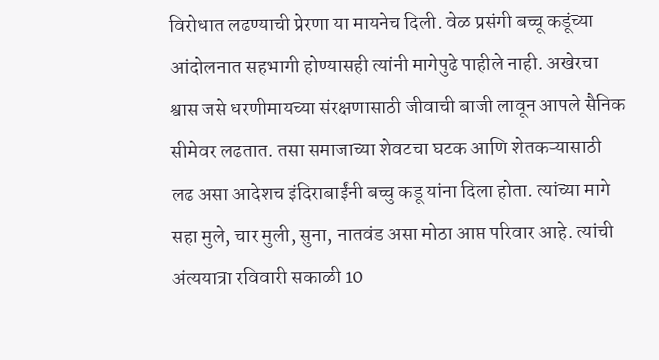विरोधात लढण्याची प्रेरणा या मायनेच दिली. वेळ प्रसंगी बच्चू कडूंच्या आंदोलनात सहभागी होण्यासही त्यांनी मागेपुढे पाहीले नाही. अखेरचा श्वास जसे धरणीमायच्या संरक्षणासाठी जीवाची बाजी लावून आपले सैनिक सीमेवर लढतात. तसा समाजाच्या शेवटचा घटक आणि शेतकऱ्यासाठी लढ असा आदेशच इंदिराबाईंनी बच्चु कडू यांना दिला होता. त्यांच्या मागे सहा मुले, चार मुली, सुना, नातवंड असा मोठा आप्त परिवार आहे. त्यांची अंत्ययात्रा रविवारी सकाळी 10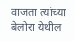वाजता त्यांच्या बेलोरा येथील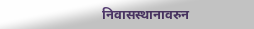निवासस्थानावरुन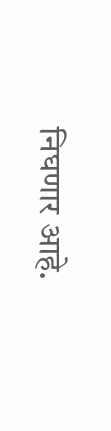निघणार आहे.